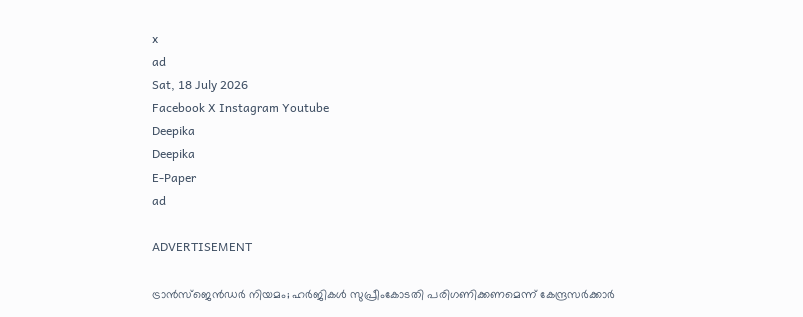x
ad
Sat, 18 July 2026
Facebook X Instagram Youtube
Deepika
Deepika
E-Paper
ad

ADVERTISEMENT

ട്രാൻസ്ജെൻഡർ നിയമം; ഹർജികൾ സുപ്രീംകോടതി പരിഗണിക്കണമെന്ന് കേന്ദ്രസർക്കാർ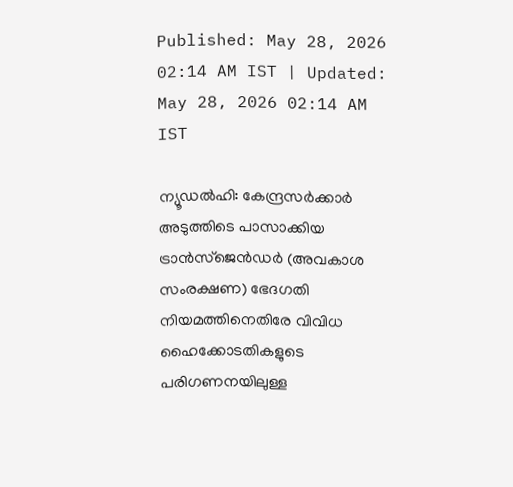Published: May 28, 2026 02:14 AM IST | Updated: May 28, 2026 02:14 AM IST

ന്യൂഡൽഹി: കേന്ദ്രസർക്കാർ അടുത്തിടെ പാസാക്കിയ ട്രാൻസ്ജെൻഡർ (അവകാശ സംരക്ഷണ) ഭേദഗതി നിയമത്തിനെതിരേ വിവിധ ഹൈക്കോടതികളുടെ പരിഗണനയിലുള്ള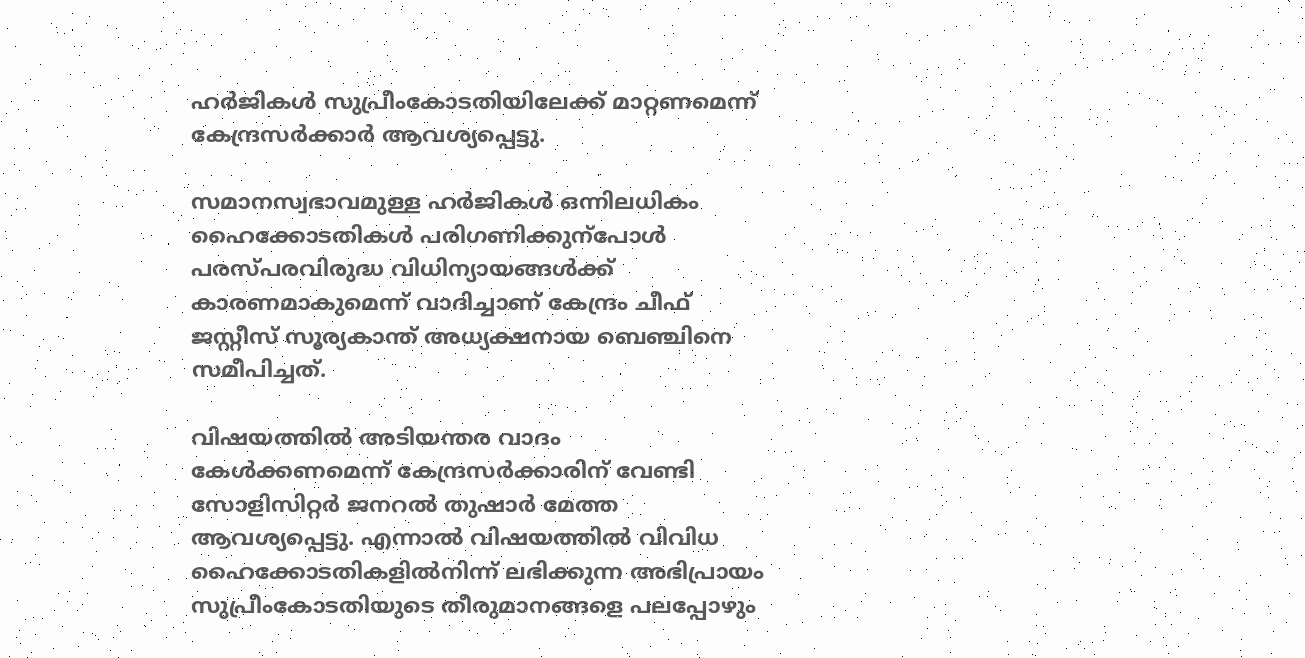ഹർജികൾ സുപ്രീംകോടതിയിലേക്ക് മാറ്റണമെന്ന് കേന്ദ്രസർക്കാർ ആവശ്യപ്പെട്ടു.

സമാനസ്വഭാവമുള്ള ഹർജികൾ ഒന്നിലധികം ഹൈക്കോടതികൾ പരിഗണിക്കുന്പോൾ പരസ്പരവിരുദ്ധ വിധിന്യായങ്ങൾക്ക് കാരണമാകുമെന്ന് വാദിച്ചാണ് കേന്ദ്രം ചീഫ് ജസ്റ്റീസ് സൂര്യകാന്ത് അധ്യക്ഷനായ ബെഞ്ചിനെ സമീപിച്ചത്.

വിഷയത്തിൽ അടിയന്തര വാദം കേൾക്കണമെന്ന് കേന്ദ്രസർക്കാരിന് വേണ്ടി സോളിസിറ്റർ ജനറൽ തുഷാർ മേത്ത ആവശ്യപ്പെട്ടു. എന്നാൽ വിഷയത്തിൽ വിവിധ ഹൈക്കോടതികളിൽനിന്ന് ലഭിക്കുന്ന അഭിപ്രായം സുപ്രീംകോടതിയുടെ തീരുമാനങ്ങളെ പലപ്പോഴും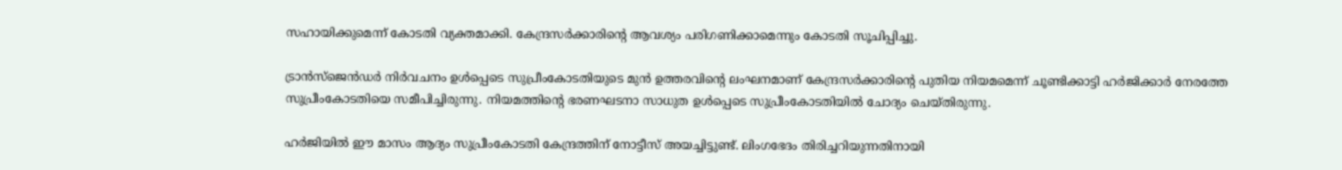സഹായിക്കുമെന്ന് കോടതി വ്യക്തമാക്കി. കേന്ദ്രസർക്കാരിന്‍റെ ആവശ്യം പരിഗണിക്കാമെന്നും കോടതി സൂചിപ്പിച്ചു.

ട്രാൻസ്ജെൻഡർ നിർവചനം ഉൾപ്പെടെ സുപ്രീംകോടതിയുടെ മുൻ ഉത്തരവിന്‍റെ ലംഘനമാണ് കേന്ദ്രസർക്കാരിന്‍റെ പുതിയ നിയമമെന്ന് ചൂണ്ടിക്കാട്ടി ഹർജിക്കാർ നേരത്തേ സുപ്രീംകോടതിയെ സമീപിച്ചിരുന്നു. നിയമത്തിന്‍റെ ഭരണഘടനാ സാധുത ഉൾപ്പെടെ സുപ്രീംകോടതിയിൽ ചോദ്യം ചെയ്തിരുന്നു.

ഹർജിയിൽ ഈ മാസം ആദ്യം സുപ്രീംകോടതി കേന്ദ്രത്തിന് നോട്ടീസ് അയച്ചിട്ടുണ്ട്. ലിംഗഭേദം തിരിച്ചറിയുന്നതിനായി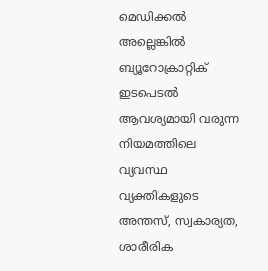മെഡിക്കൽ അല്ലെങ്കിൽ ബ്യൂറോക്രാറ്റിക് ഇടപെടൽ ആവശ്യമായി വരുന്ന നിയമത്തിലെ വ്യവസ്ഥ വ്യക്തികളുടെ അന്തസ്, സ്വകാര്യത, ശാരീരിക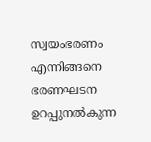സ്വയംഭരണം എന്നിങ്ങനെ ഭരണഘടന ഉറപ്പുനൽകുന്ന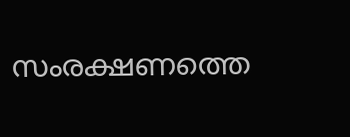സംരക്ഷണത്തെ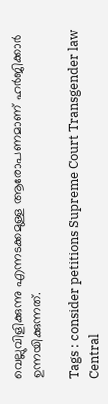വെല്ലുവിളിക്കുന്നു എന്നടക്കമുള്ള ആരോപണമാണ് ഹർജിക്കാർ ഉന്നയിക്കുന്നത്.

Tags : consider petitions Supreme Court Transgender law Central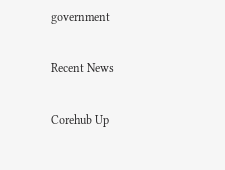government

Recent News

Corehub Up